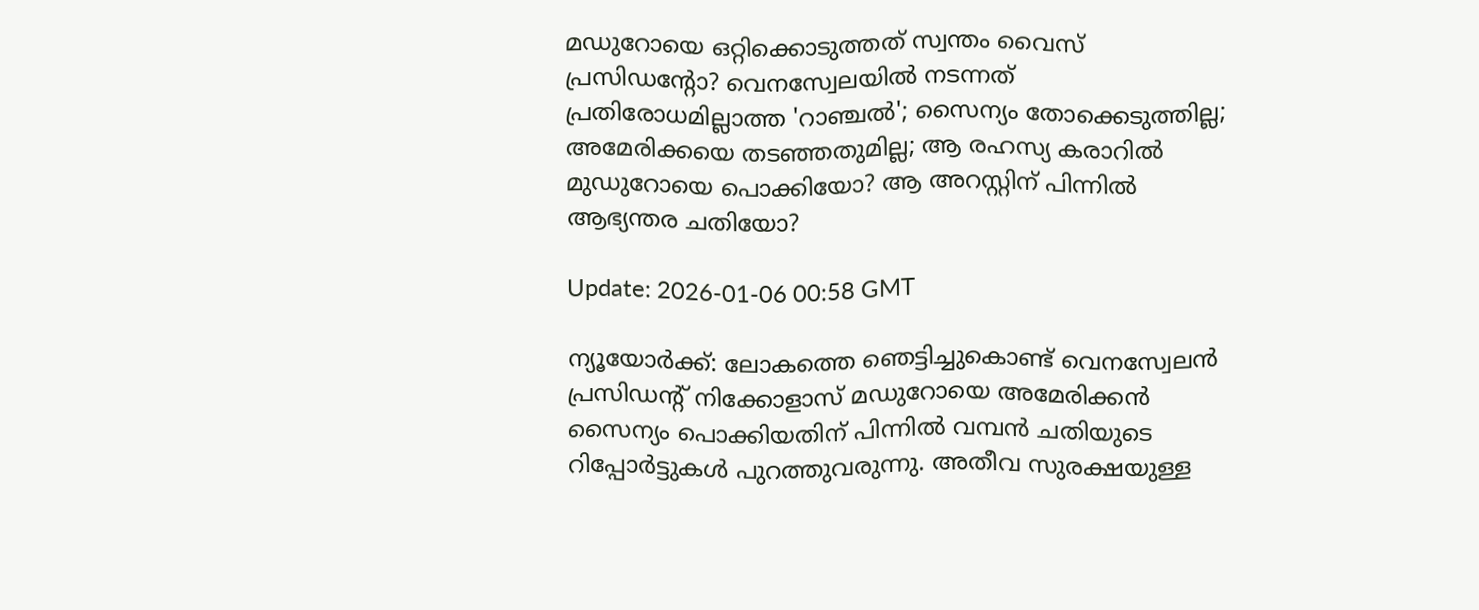മഡുറോയെ ഒറ്റിക്കൊടുത്തത് സ്വന്തം വൈസ് പ്രസിഡന്റോ? വെനസ്വേലയില്‍ നടന്നത് പ്രതിരോധമില്ലാത്ത 'റാഞ്ചല്‍'; സൈന്യം തോക്കെടുത്തില്ല; അമേരിക്കയെ തടഞ്ഞതുമില്ല; ആ രഹസ്യ കരാറില്‍ മുഡുറോയെ പൊക്കിയോ? ആ അറസ്റ്റിന് പിന്നില്‍ ആഭ്യന്തര ചതിയോ?

Update: 2026-01-06 00:58 GMT

ന്യൂയോര്‍ക്ക്: ലോകത്തെ ഞെട്ടിച്ചുകൊണ്ട് വെനസ്വേലന്‍ പ്രസിഡന്റ് നിക്കോളാസ് മഡുറോയെ അമേരിക്കന്‍ സൈന്യം പൊക്കിയതിന് പിന്നില്‍ വമ്പന്‍ ചതിയുടെ റിപ്പോര്‍ട്ടുകള്‍ പുറത്തുവരുന്നു. അതീവ സുരക്ഷയുള്ള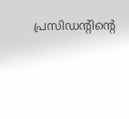പ്രസിഡന്റിന്റെ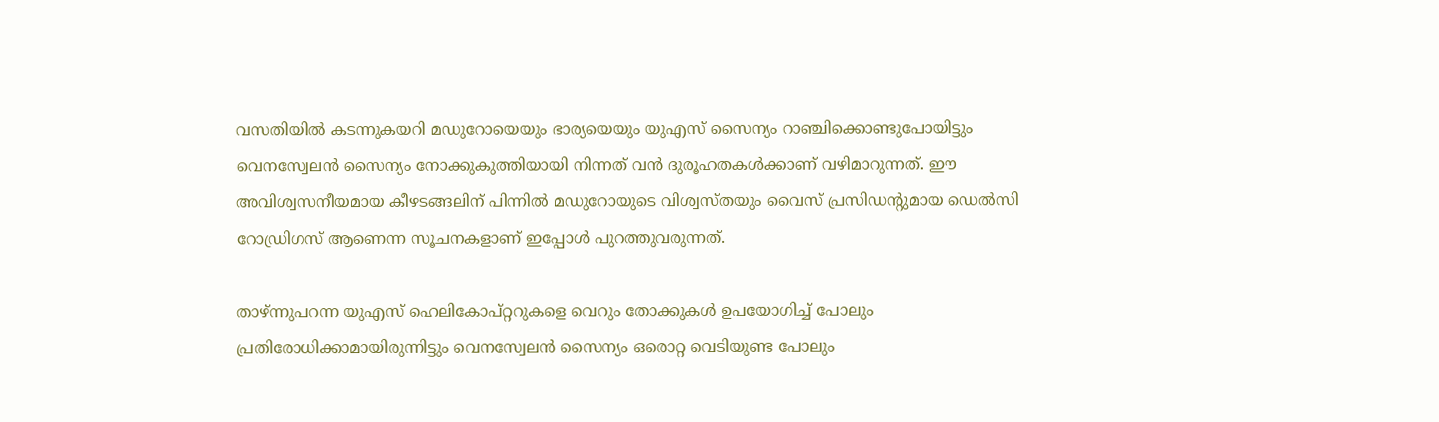വസതിയില്‍ കടന്നുകയറി മഡുറോയെയും ഭാര്യയെയും യുഎസ് സൈന്യം റാഞ്ചിക്കൊണ്ടുപോയിട്ടും വെനസ്വേലന്‍ സൈന്യം നോക്കുകുത്തിയായി നിന്നത് വന്‍ ദുരൂഹതകള്‍ക്കാണ് വഴിമാറുന്നത്. ഈ അവിശ്വസനീയമായ കീഴടങ്ങലിന് പിന്നില്‍ മഡുറോയുടെ വിശ്വസ്തയും വൈസ് പ്രസിഡന്റുമായ ഡെല്‍സി റോഡ്രിഗസ് ആണെന്ന സൂചനകളാണ് ഇപ്പോള്‍ പുറത്തുവരുന്നത്.

താഴ്ന്നുപറന്ന യുഎസ് ഹെലികോപ്റ്ററുകളെ വെറും തോക്കുകള്‍ ഉപയോഗിച്ച് പോലും പ്രതിരോധിക്കാമായിരുന്നിട്ടും വെനസ്വേലന്‍ സൈന്യം ഒരൊറ്റ വെടിയുണ്ട പോലും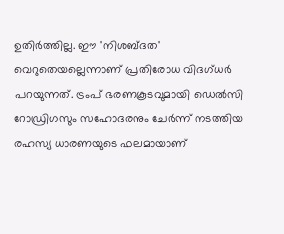ഉതിര്‍ത്തില്ല. ഈ 'നിശബ്ദത' വെറുതെയല്ലെന്നാണ് പ്രതിരോധ വിദഗ്ധര്‍ പറയുന്നത്. ട്രംപ് ഭരണകൂടവുമായി ഡെല്‍സി റോഡ്രിഗസും സഹോദരനും ചേര്‍ന്ന് നടത്തിയ രഹസ്യ ധാരണയുടെ ഫലമായാണ്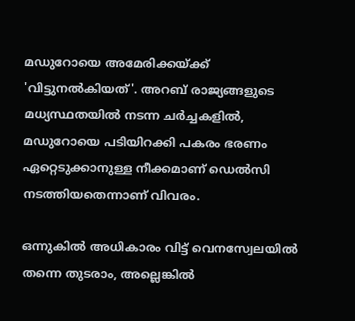മഡുറോയെ അമേരിക്കയ്ക്ക് 'വിട്ടുനല്‍കിയത്'. അറബ് രാജ്യങ്ങളുടെ മധ്യസ്ഥതയില്‍ നടന്ന ചര്‍ച്ചകളില്‍, മഡുറോയെ പടിയിറക്കി പകരം ഭരണം ഏറ്റെടുക്കാനുള്ള നീക്കമാണ് ഡെല്‍സി നടത്തിയതെന്നാണ് വിവരം.

ഒന്നുകില്‍ അധികാരം വിട്ട് വെനസ്വേലയില്‍ തന്നെ തുടരാം, അല്ലെങ്കില്‍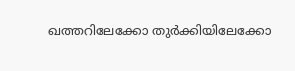ഖത്തറിലേക്കോ തുര്‍ക്കിയിലേക്കോ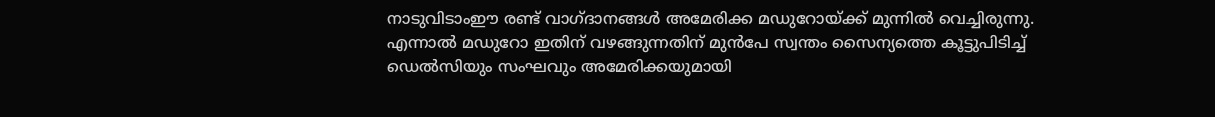നാടുവിടാംഈ രണ്ട് വാഗ്ദാനങ്ങള്‍ അമേരിക്ക മഡുറോയ്ക്ക് മുന്നില്‍ വെച്ചിരുന്നു. എന്നാല്‍ മഡുറോ ഇതിന് വഴങ്ങുന്നതിന് മുന്‍പേ സ്വന്തം സൈന്യത്തെ കൂട്ടുപിടിച്ച് ഡെല്‍സിയും സംഘവും അമേരിക്കയുമായി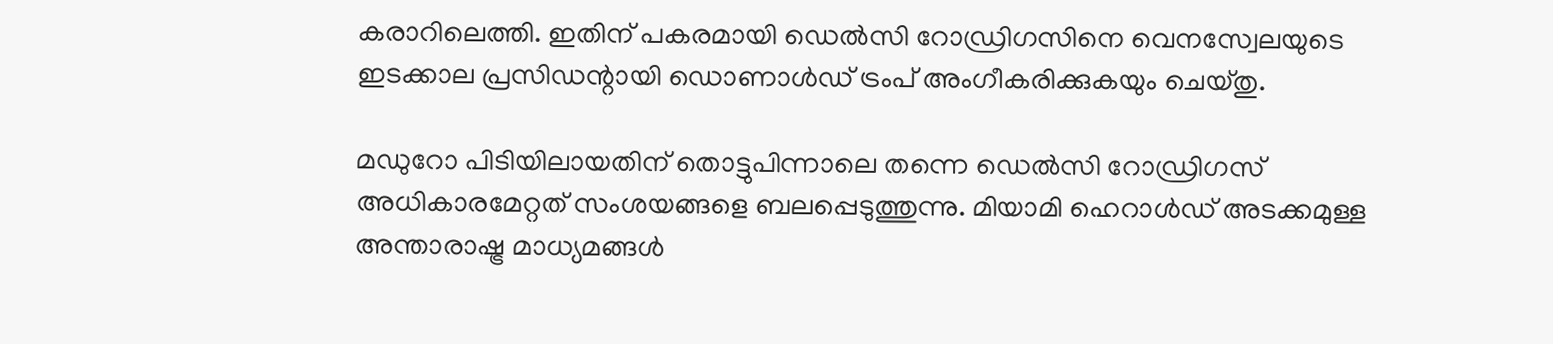കരാറിലെത്തി. ഇതിന് പകരമായി ഡെല്‍സി റോഡ്രിഗസിനെ വെനസ്വേലയുടെ ഇടക്കാല പ്രസിഡന്റായി ഡൊണാള്‍ഡ് ട്രംപ് അംഗീകരിക്കുകയും ചെയ്തു.

മഡുറോ പിടിയിലായതിന് തൊട്ടുപിന്നാലെ തന്നെ ഡെല്‍സി റോഡ്രിഗസ് അധികാരമേറ്റത് സംശയങ്ങളെ ബലപ്പെടുത്തുന്നു. മിയാമി ഹെറാള്‍ഡ് അടക്കമുള്ള അന്താരാഷ്ട്ര മാധ്യമങ്ങള്‍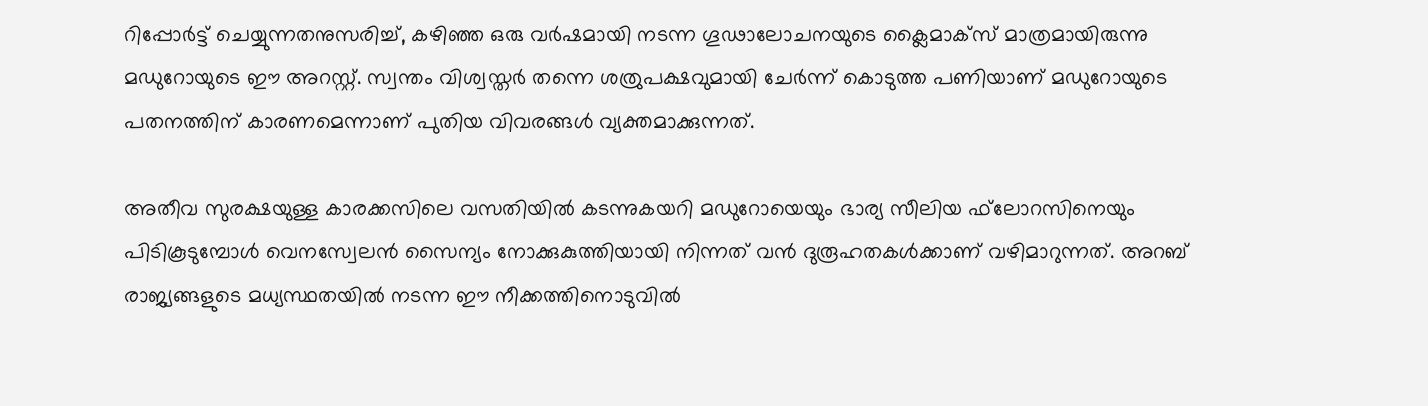റിപ്പോര്‍ട്ട് ചെയ്യുന്നതനുസരിച്ച്, കഴിഞ്ഞ ഒരു വര്‍ഷമായി നടന്ന ഗൂഢാലോചനയുടെ ക്ലൈമാക്‌സ് മാത്രമായിരുന്നു മഡുറോയുടെ ഈ അറസ്റ്റ്. സ്വന്തം വിശ്വസ്തര്‍ തന്നെ ശത്രുപക്ഷവുമായി ചേര്‍ന്ന് കൊടുത്ത പണിയാണ് മഡുറോയുടെ പതനത്തിന് കാരണമെന്നാണ് പുതിയ വിവരങ്ങള്‍ വ്യക്തമാക്കുന്നത്.

അതീവ സുരക്ഷയുള്ള കാരക്കസിലെ വസതിയില്‍ കടന്നുകയറി മഡുറോയെയും ഭാര്യ സീലിയ ഫ്‌ലോറസിനെയും പിടികൂടുമ്പോള്‍ വെനസ്വേലന്‍ സൈന്യം നോക്കുകുത്തിയായി നിന്നത് വന്‍ ദുരൂഹതകള്‍ക്കാണ് വഴിമാറുന്നത്. അറബ് രാജ്യങ്ങളുടെ മധ്യസ്ഥതയില്‍ നടന്ന ഈ നീക്കത്തിനൊടുവില്‍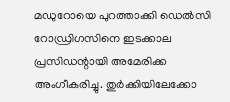മഡുറോയെ പുറത്താക്കി ഡെല്‍സി റോഡ്രിഗസിനെ ഇടക്കാല പ്രസിഡന്റായി അമേരിക്ക അംഗീകരിച്ചു. തുര്‍ക്കിയിലേക്കോ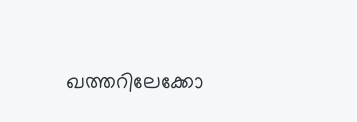ഖത്തറിലേക്കോ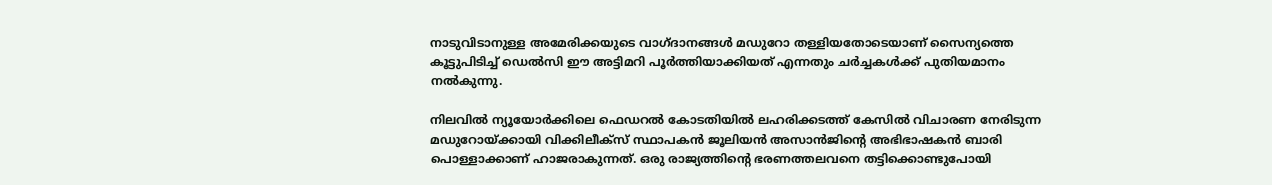നാടുവിടാനുള്ള അമേരിക്കയുടെ വാഗ്ദാനങ്ങള്‍ മഡുറോ തള്ളിയതോടെയാണ് സൈന്യത്തെ കൂട്ടുപിടിച്ച് ഡെല്‍സി ഈ അട്ടിമറി പൂര്‍ത്തിയാക്കിയത് എന്നതും ചര്‍ച്ചകള്‍ക്ക് പുതിയമാനം നല്‍കുന്നു.

നിലവില്‍ ന്യൂയോര്‍ക്കിലെ ഫെഡറല്‍ കോടതിയില്‍ ലഹരിക്കടത്ത് കേസില്‍ വിചാരണ നേരിടുന്ന മഡുറോയ്ക്കായി വിക്കിലീക്‌സ് സ്ഥാപകന്‍ ജൂലിയന്‍ അസാന്‍ജിന്റെ അഭിഭാഷകന്‍ ബാരി പൊള്ളാക്കാണ് ഹാജരാകുന്നത്. ഒരു രാജ്യത്തിന്റെ ഭരണത്തലവനെ തട്ടിക്കൊണ്ടുപോയി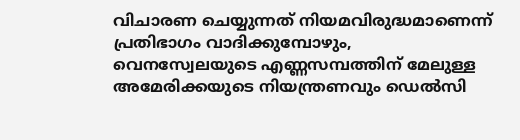വിചാരണ ചെയ്യുന്നത് നിയമവിരുദ്ധമാണെന്ന് പ്രതിഭാഗം വാദിക്കുമ്പോഴും, വെനസ്വേലയുടെ എണ്ണസമ്പത്തിന് മേലുള്ള അമേരിക്കയുടെ നിയന്ത്രണവും ഡെല്‍സി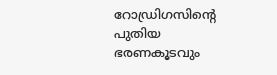റോഡ്രിഗസിന്റെ പുതിയ ഭരണകൂടവും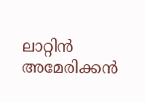ലാറ്റിന്‍ അമേരിക്കന്‍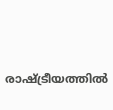രാഷ്ട്രീയത്തില്‍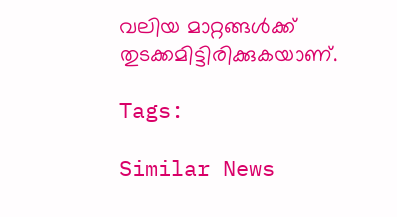വലിയ മാറ്റങ്ങള്‍ക്ക് തുടക്കമിട്ടിരിക്കുകയാണ്.

Tags:

Similar News